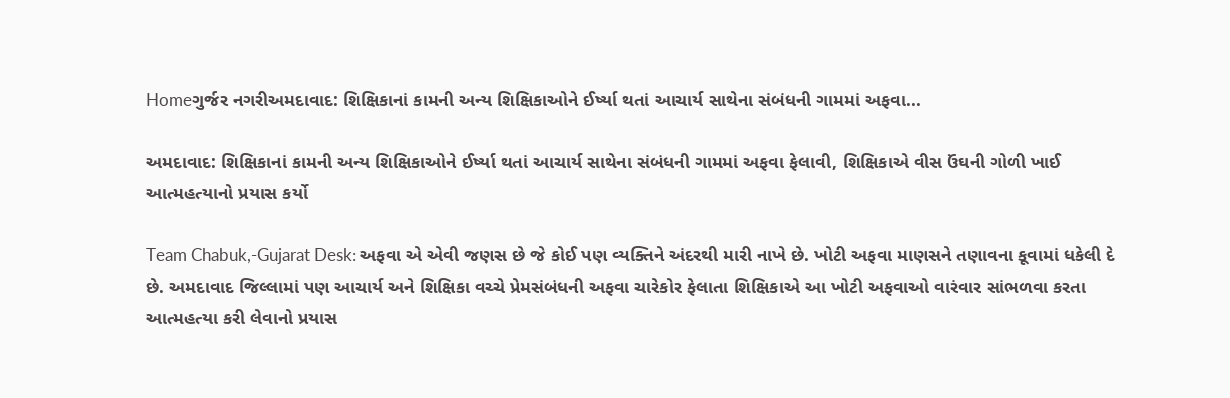Homeગુર્જર નગરીઅમદાવાદ: શિક્ષિકાનાં કામની અન્ય શિક્ષિકાઓને ઈર્ષ્યા થતાં આચાર્ય સાથેના સંબંધની ગામમાં અફવા...

અમદાવાદ: શિક્ષિકાનાં કામની અન્ય શિક્ષિકાઓને ઈર્ષ્યા થતાં આચાર્ય સાથેના સંબંધની ગામમાં અફવા ફેલાવી, શિક્ષિકાએ વીસ ઉંઘની ગોળી ખાઈ આત્મહત્યાનો પ્રયાસ કર્યો

Team Chabuk,-Gujarat Desk: અફવા એ એવી જણસ છે જે કોઈ પણ વ્યક્તિને અંદરથી મારી નાખે છે. ખોટી અફવા માણસને તણાવના કૂવામાં ધકેલી દે છે. અમદાવાદ જિલ્લામાં પણ આચાર્ય અને શિક્ષિકા વચ્ચે પ્રેમસંબંધની અફવા ચારેકોર ફેલાતા શિક્ષિકાએ આ ખોટી અફવાઓ વારંવાર સાંભળવા કરતા આત્મહત્યા કરી લેવાનો પ્રયાસ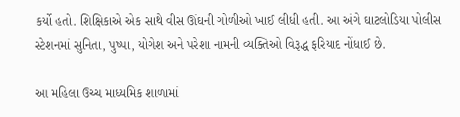કર્યો હતો. શિક્ષિકાએ એક સાથે વીસ ઊંઘની ગોળીઓ ખાઈ લીધી હતી. આ અંગે ઘાટલોડિયા પોલીસ સ્ટેશનમાં સુનિતા, પુષ્પા, યોગેશ અને પરેશા નામની વ્યક્તિઓ વિરૂદ્ધ ફરિયાદ નોંધાઈ છે.

આ મહિલા ઉચ્ચ માધ્યમિક શાળામાં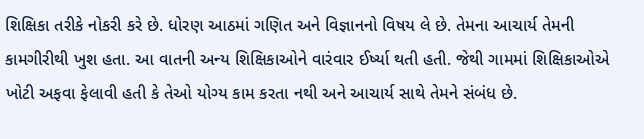શિક્ષિકા તરીકે નોકરી કરે છે. ધોરણ આઠમાં ગણિત અને વિજ્ઞાનનો વિષય લે છે. તેમના આચાર્ય તેમની કામગીરીથી ખુશ હતા. આ વાતની અન્ય શિક્ષિકાઓને વારંવાર ઈર્ષ્યા થતી હતી. જેથી ગામમાં શિક્ષિકાઓએ ખોટી અફવા ફેલાવી હતી કે તેઓ યોગ્ય કામ કરતા નથી અને આચાર્ય સાથે તેમને સંબંધ છે.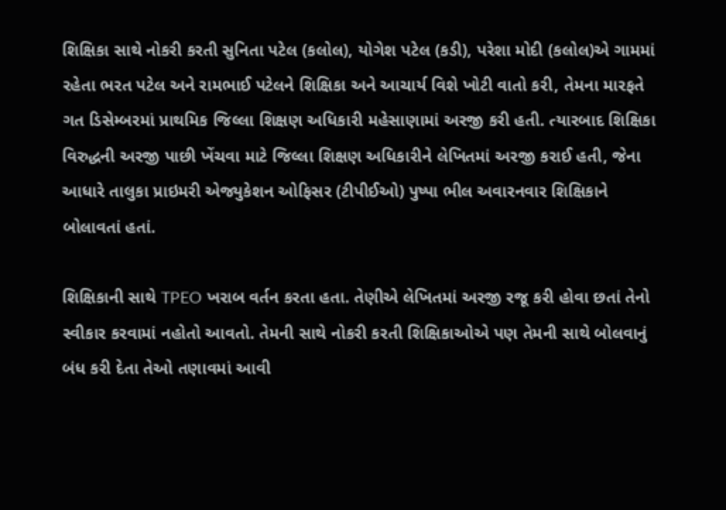શિક્ષિકા સાથે નોકરી કરતી સુનિતા પટેલ (કલોલ), યોગેશ પટેલ (કડી), પરેશા મોદી (કલોલ)એ ગામમાં રહેતા ભરત પટેલ અને રામભાઈ પટેલને શિક્ષિકા અને આચાર્ય વિશે ખોટી વાતો કરી, તેમના મારફતે ગત ડિસેમ્બરમાં પ્રાથમિક જિલ્લા શિક્ષણ અધિકારી મહેસાણામાં અરજી કરી હતી. ત્યારબાદ શિક્ષિકા વિરુદ્ધની અરજી પાછી ખેંચવા માટે જિલ્લા શિક્ષણ અધિકારીને લેખિતમાં અરજી કરાઈ હતી, જેના આધારે તાલુકા પ્રાઇમરી એજ્યુકેશન ઓફિસર (ટીપીઈઓ) પુષ્પા ભીલ અવારનવાર શિક્ષિકાને બોલાવતાં હતાં.

શિક્ષિકાની સાથે TPEO ખરાબ વર્તન કરતા હતા. તેણીએ લેખિતમાં અરજી રજૂ કરી હોવા છતાં તેનો સ્વીકાર કરવામાં નહોતો આવતો. તેમની સાથે નોકરી કરતી શિક્ષિકાઓએ પણ તેમની સાથે બોલવાનું બંધ કરી દેતા તેઓ તણાવમાં આવી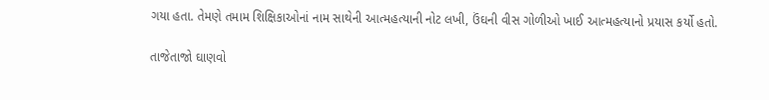ગયા હતા. તેમણે તમામ શિક્ષિકાઓનાં નામ સાથેની આત્મહત્યાની નોટ લખી, ઉંઘની વીસ ગોળીઓ ખાઈ આત્મહત્યાનો પ્રયાસ કર્યો હતો.

તાજેતાજો ઘાણવો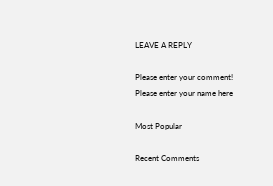LEAVE A REPLY

Please enter your comment!
Please enter your name here

Most Popular

Recent Comments